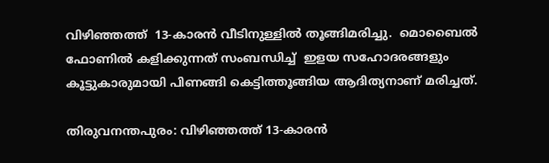വിഴിഞ്ഞത്ത്  13-കാരൻ വീടിനുള്ളിൽ തൂങ്ങിമരിച്ചു.  മൊബൈൽ ഫോണിൽ കളിക്കുന്നത് സംബന്ധിച്ച്  ഇളയ സഹോദരങ്ങളും കൂട്ടുകാരുമായി പിണങ്ങി കെട്ടിത്തൂങ്ങിയ ആദിത്യനാണ് മരിച്ചത്.

തിരുവനന്തപുരം: വിഴിഞ്ഞത്ത് 13-കാരൻ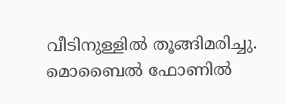വീടിനുള്ളിൽ തൂങ്ങിമരിച്ചു. മൊബൈൽ ഫോണിൽ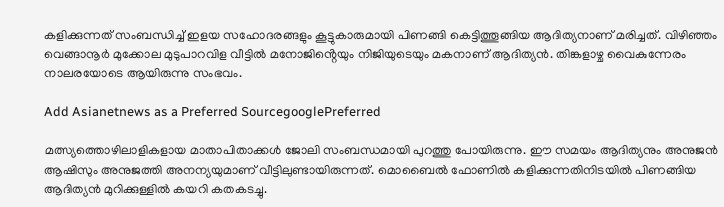കളിക്കുന്നത് സംബന്ധിച്ച് ഇളയ സഹോദരങ്ങളും കൂട്ടുകാരുമായി പിണങ്ങി കെട്ടിത്തൂങ്ങിയ ആദിത്യനാണ് മരിച്ചത്. വിഴിഞ്ഞം വെങ്ങാനൂർ മുക്കോല മുടുപാറവിള വീട്ടിൽ മനോജിൻ്റെയും നിജിയുടെയും മകനാണ് ആദിത്യൻ. തിങ്കളാഴ്ച വൈകുന്നേരം നാലരയോടെ ആയിരുന്നു സംഭവം.

Add Asianetnews as a Preferred SourcegooglePreferred

മത്സ്യത്തൊഴിലാളികളായ മാതാപിതാക്കൾ ജോലി സംബന്ധമായി പുറത്തു പോയിരുന്നു. ഈ സമയം ആദിത്യനും അനുജൻ ആഷിസും അനുജത്തി അനന്യയുമാണ് വീട്ടിലുണ്ടായിരുന്നത്. മൊബൈൽ ഫോണിൽ കളിക്കുന്നതിനിടയിൽ പിണങ്ങിയ ആദിത്യൻ മുറിക്കുള്ളിൽ കയറി കതകടച്ചു.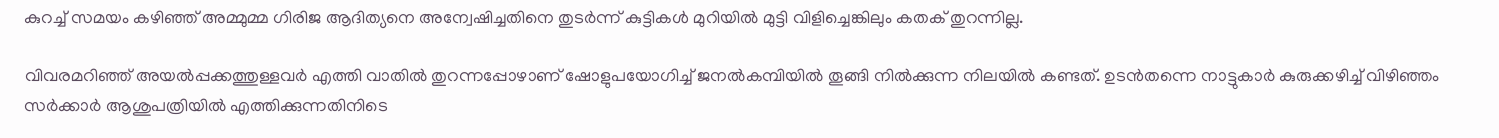കുറച്ച് സമയം കഴിഞ്ഞ് അമ്മുമ്മ ഗിരിജ ആദിത്യനെ അന്വേഷിച്ചതിനെ തുടർന്ന് കുട്ടികൾ മുറിയിൽ മുട്ടി വിളിച്ചെങ്കിലും കതക് തുറന്നില്ല.

വിവരമറിഞ്ഞ് അയൽപ്പക്കത്തുള്ളവർ എത്തി വാതിൽ തുറന്നപ്പോഴാണ് ഷോളുപയോഗിച്ച് ജനൽകമ്പിയിൽ തൂങ്ങി നിൽക്കുന്ന നിലയിൽ കണ്ടത്. ഉടൻതന്നെ നാട്ടുകാർ കുരുക്കഴിച്ച് വിഴിഞ്ഞം സർക്കാർ ആശുപത്രിയിൽ എത്തിക്കുന്നതിനിടെ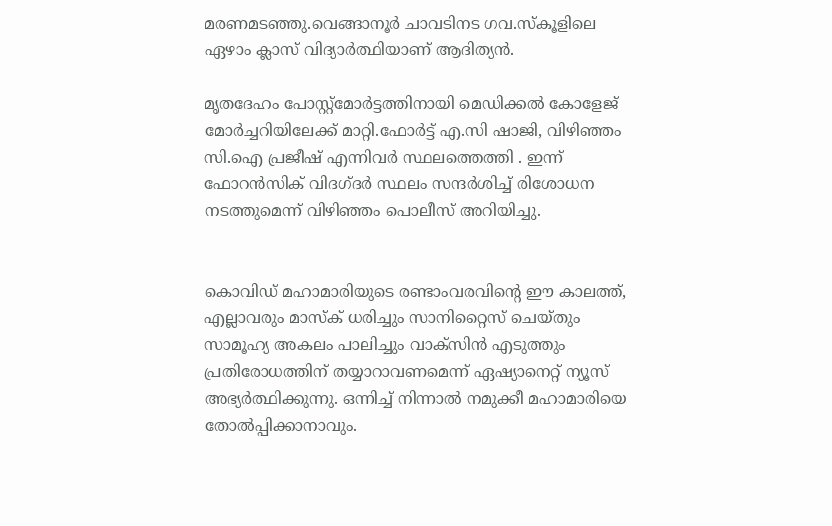മരണമടഞ്ഞു.വെങ്ങാനൂർ ചാവടിനട ഗവ.സ്കൂളിലെ ഏഴാം ക്ലാസ് വിദ്യാർത്ഥിയാണ് ആദിത്യൻ.

മൃതദേഹം പോസ്റ്റ്മോർട്ടത്തിനായി മെഡിക്കൽ കോളേജ് മോർച്ചറിയിലേക്ക് മാറ്റി.ഫോർട്ട് എ.സി ഷാജി, വിഴിഞ്ഞം സി.ഐ പ്രജീഷ് എന്നിവർ സ്ഥലത്തെത്തി . ഇന്ന് ഫോറൻസിക് വിദഗ്ദർ സ്ഥലം സന്ദർശിച്ച് രിശോധന നടത്തുമെന്ന് വിഴിഞ്ഞം പൊലീസ് അറിയിച്ചു.


കൊവിഡ് മഹാമാരിയുടെ രണ്ടാംവരവിന്റെ ഈ കാലത്ത്, എല്ലാവരും മാസ്‌ക് ധരിച്ചും സാനിറ്റൈസ് ചെയ്തും സാമൂഹ്യ അകലം പാലിച്ചും വാക്‌സിന്‍ എടുത്തും പ്രതിരോധത്തിന് തയ്യാറാവണമെന്ന് ഏഷ്യാനെറ്റ് ന്യൂസ് അഭ്യര്‍ത്ഥിക്കുന്നു. ഒന്നിച്ച് നിന്നാല്‍ നമുക്കീ മഹാമാരിയെ തോല്‍പ്പിക്കാനാവും.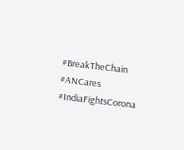#BreakTheChain #ANCares #IndiaFightsCorona